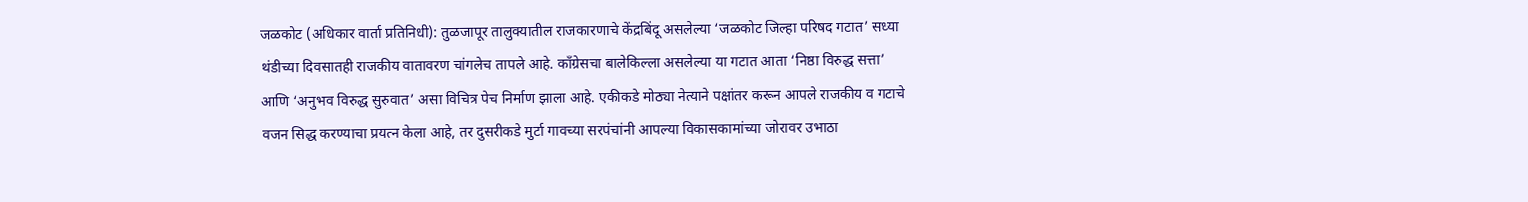जळकोट (अधिकार वार्ता प्रतिनिधी): तुळजापूर तालुक्यातील राजकारणाचे केंद्रबिंदू असलेल्या ‘जळकोट जिल्हा परिषद गटात’ सध्या थंडीच्या दिवसातही राजकीय वातावरण चांगलेच तापले आहे. काँग्रेसचा बालेकिल्ला असलेल्या या गटात आता ‘निष्ठा विरुद्ध सत्ता’ आणि ‘अनुभव विरुद्ध सुरुवात’ असा विचित्र पेच निर्माण झाला आहे. एकीकडे मोठ्या नेत्याने पक्षांतर करून आपले राजकीय व गटाचे वजन सिद्ध करण्याचा प्रयत्न केला आहे, तर दुसरीकडे मुर्टा गावच्या सरपंचांनी आपल्या विकासकामांच्या जोरावर उभाठा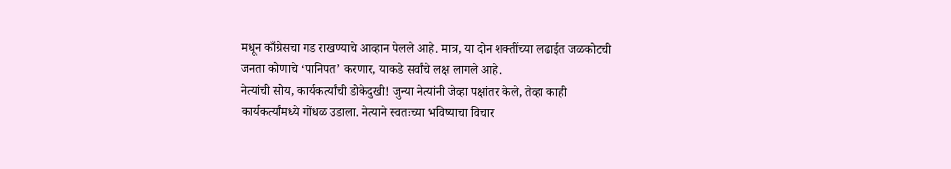मधून काँग्रेसचा गड राखण्याचे आव्हान पेलले आहे. मात्र, या दोन शक्तींच्या लढाईत जळकोटची जनता कोणाचे ‘पानिपत’ करणार, याकडे सर्वांचे लक्ष लागले आहे.
नेत्यांची सोय, कार्यकर्त्यांची डोकेदुखी! जुन्या नेत्यांनी जेव्हा पक्षांतर केले, तेव्हा काही कार्यकर्त्यांमध्ये गोंधळ उडाला. नेत्याने स्वतःच्या भविष्याचा विचार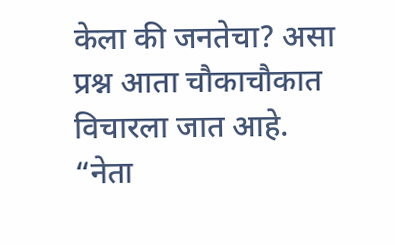केला की जनतेचा? असा प्रश्न आता चौकाचौकात विचारला जात आहे. “नेता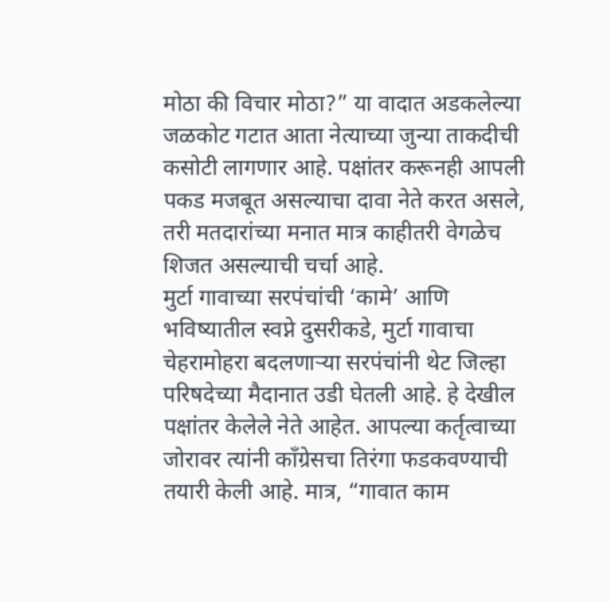मोठा की विचार मोठा?” या वादात अडकलेल्या जळकोट गटात आता नेत्याच्या जुन्या ताकदीची कसोटी लागणार आहे. पक्षांतर करूनही आपली पकड मजबूत असल्याचा दावा नेते करत असले, तरी मतदारांच्या मनात मात्र काहीतरी वेगळेच शिजत असल्याची चर्चा आहे.
मुर्टा गावाच्या सरपंचांची ‘कामे’ आणि भविष्यातील स्वप्ने दुसरीकडे, मुर्टा गावाचा चेहरामोहरा बदलणाऱ्या सरपंचांनी थेट जिल्हा परिषदेच्या मैदानात उडी घेतली आहे. हे देखील पक्षांतर केलेले नेते आहेत. आपल्या कर्तृत्वाच्या जोरावर त्यांनी काँग्रेसचा तिरंगा फडकवण्याची तयारी केली आहे. मात्र, “गावात काम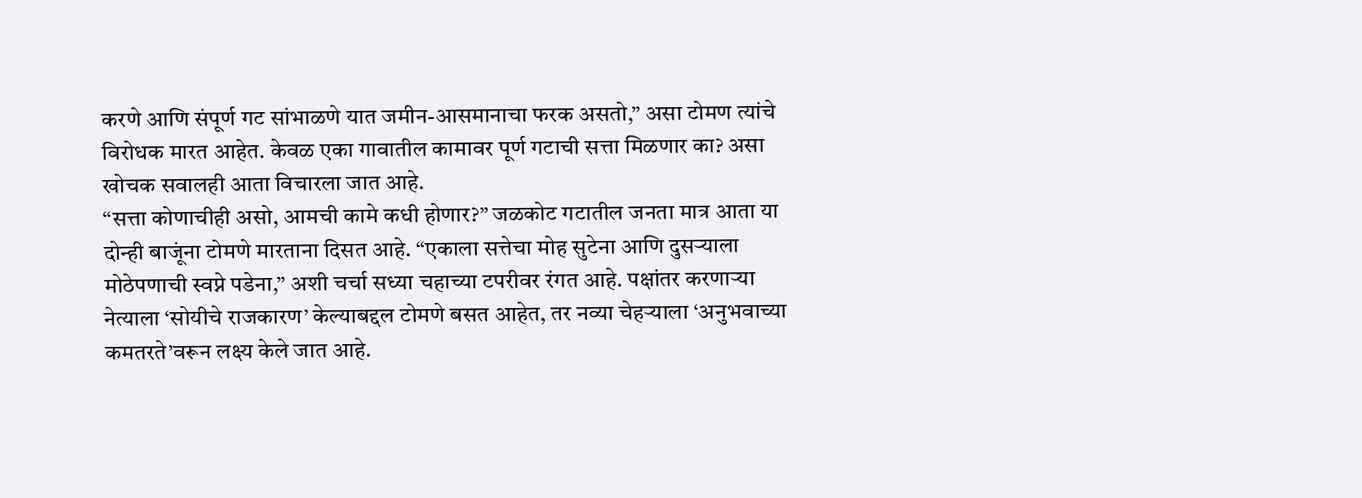करणे आणि संपूर्ण गट सांभाळणे यात जमीन-आसमानाचा फरक असतो,” असा टोमण त्यांचे विरोधक मारत आहेत. केवळ एका गावातील कामावर पूर्ण गटाची सत्ता मिळणार का? असा खोचक सवालही आता विचारला जात आहे.
“सत्ता कोणाचीही असो, आमची कामे कधी होणार?” जळकोट गटातील जनता मात्र आता या दोन्ही बाजूंना टोमणे मारताना दिसत आहे. “एकाला सत्तेचा मोह सुटेना आणि दुसऱ्याला मोठेपणाची स्वप्ने पडेना,” अशी चर्चा सध्या चहाच्या टपरीवर रंगत आहे. पक्षांतर करणाऱ्या नेत्याला ‘सोयीचे राजकारण’ केल्याबद्दल टोमणे बसत आहेत, तर नव्या चेहऱ्याला ‘अनुभवाच्या कमतरते’वरून लक्ष्य केले जात आहे.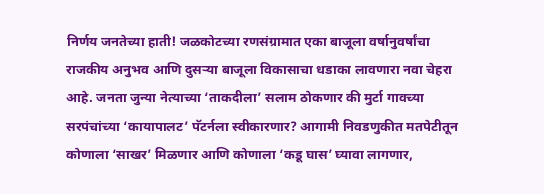निर्णय जनतेच्या हाती! जळकोटच्या रणसंग्रामात एका बाजूला वर्षानुवर्षांचा राजकीय अनुभव आणि दुसऱ्या बाजूला विकासाचा धडाका लावणारा नवा चेहरा आहे. जनता जुन्या नेत्याच्या ‘ताकदीला’ सलाम ठोकणार की मुर्टा गावच्या सरपंचांच्या ‘कायापालट’ पॅटर्नला स्वीकारणार? आगामी निवडणुकीत मतपेटीतून कोणाला ‘साखर’ मिळणार आणि कोणाला ‘कडू घास’ घ्यावा लागणार,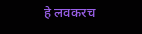हे लवकरच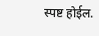स्पष्ट होईल.